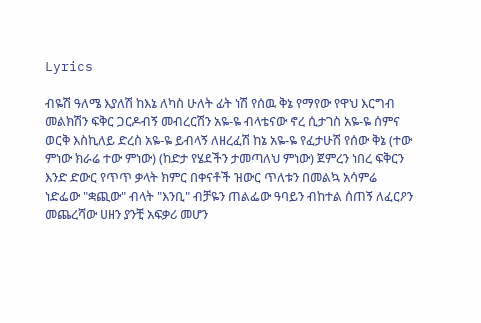Lyrics

ብዬሽ ዓለሜ እያለሽ ከእኔ ለካስ ሁለት ፊት ነሽ የሰዉ ቅኔ የማየው የዋህ እርግብ መልክሽን ፍቅር ጋርዶብኝ መብረርሽን አዬ-ዬ ብላቴናው ኖረ ሲታገስ አዬ-ዬ ሰምና ወርቅ እስኪለይ ድረስ አዬ-ዬ ይብላኝ ለዘረፈሽ ከኔ አዬ-ዬ የፈታሁሽ የሰው ቅኔ (ተው ምነው ክራሬ ተው ምነው) (ከድታ የሄደችን ታመጣለህ ምነው) ጀምረን ነበረ ፍቅርን እንድ ድውር የጥጥ ቃላት ክምር በቀናቶች ዝውር ጥለቱን በመልኳ አሳምሬ ነድፌው "ቋጪው" ብላት "እንቢ" ብቻዬን ጠልፌው ዓባይን ብከተል ሰጠኝ ለፈርዖን መጨረሻው ሀዘን ያንቺ አፍቃሪ መሆን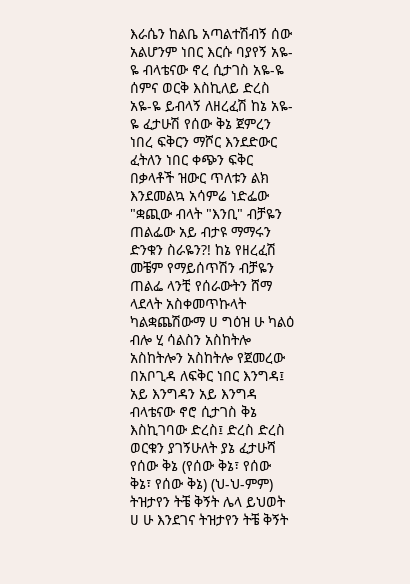እራሴን ከልቤ አጣልተሽብኝ ሰው አልሆንም ነበር እርሱ ባያየኝ አዬ-ዬ ብላቴናው ኖረ ሲታገስ አዬ-ዬ ሰምና ወርቅ እስኪለይ ድረስ አዬ-ዬ ይብላኝ ለዘረፈሽ ከኔ አዬ-ዬ ፈታሁሽ የሰው ቅኔ ጀምረን ነበረ ፍቅርን ማሾር እንደድውር ፈትለን ነበር ቀጭን ፍቅር በቃላቶች ዝውር ጥለቱን ልክ እንደመልኳ አሳምሬ ነድፌው "ቋጪው ብላት "እንቢ" ብቻዬን ጠልፌው አይ ብታዩ ማማሩን ድንቁን ስራዬን?! ከኔ የዘረፈሽ መቼም የማይሰጥሽን ብቻዬን ጠልፌ ላንቺ የሰራውትን ሸማ ላደላት አስቀመጥኩላት ካልቋጨሽውማ ሀ ግዕዝ ሁ ካልዕ ብሎ ሂ ሳልስን አስከትሎ አስከትሎን አስከትሎ የጀመረው በአቦጊዳ ለፍቅር ነበር እንግዳ፤ አይ እንግዳን አይ እንግዳ ብላቴናው ኖሮ ሲታገስ ቅኔ እስኪገባው ድረስ፤ ድረስ ድረስ ወርቁን ያገኝሁለት ያኔ ፈታሁሻ የሰው ቅኔ (የሰው ቅኔ፣ የሰው ቅኔ፣ የሰው ቅኔ) (ህ-ህ-ምም) ትዝታየን ትቼ ቅኝት ሌላ ይህወት ሀ ሁ እንደገና ትዝታየን ትቼ ቅኝት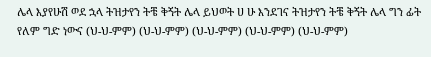ሌላ እያየሁሽ ወደ ኋላ ትዝታየን ትቼ ቅኝት ሌላ ይህወት ሀ ሁ እንደገና ትዝታየን ትቼ ቅኝት ሌላ ግን ፊት የለም ግድ ነውና (ህ-ህ-ምም) (ህ-ህ-ምም) (ህ-ህ-ምም) (ህ-ህ-ምም) (ህ-ህ-ምም)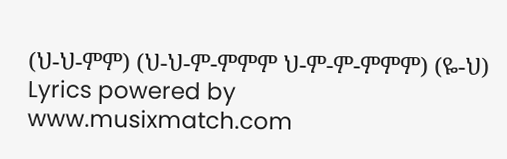(ህ-ህ-ምም) (ህ-ህ-ም-ምምም ህ-ም-ም-ምምም) (ዬ-ህ)
Lyrics powered by www.musixmatch.com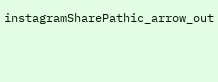instagramSharePathic_arrow_out